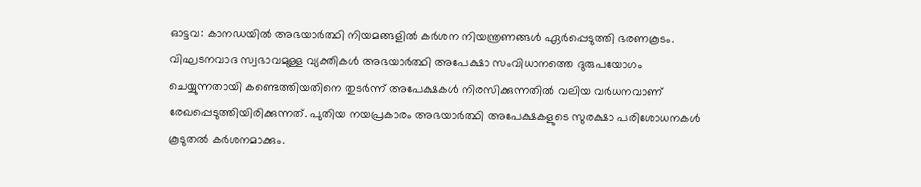ഓട്ടവ: കാനഡയിൽ അഭയാർത്ഥി നിയമങ്ങളിൽ കർശന നിയന്ത്രണങ്ങൾ ഏർപ്പെടുത്തി ഭരണകൂടം. വിഘടനവാദ സ്വഭാവമുള്ള വ്യക്തികൾ അഭയാർത്ഥി അപേക്ഷാ സംവിധാനത്തെ ദുരുപയോഗം ചെയ്യുന്നതായി കണ്ടെത്തിയതിനെ തുടർന്ന് അപേക്ഷകൾ നിരസിക്കുന്നതിൽ വലിയ വർധനവാണ് രേഖപ്പെടുത്തിയിരിക്കുന്നത്. പുതിയ നയപ്രകാരം അഭയാർത്ഥി അപേക്ഷകളുടെ സുരക്ഷാ പരിശോധനകൾ കൂടുതൽ കർശനമാക്കും.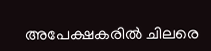അപേക്ഷകരിൽ ചിലരെ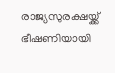രാജ്യസുരക്ഷയ്ക്ക് ഭീഷണിയായി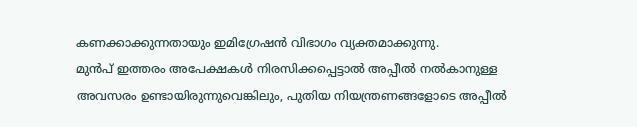കണക്കാക്കുന്നതായും ഇമിഗ്രേഷൻ വിഭാഗം വ്യക്തമാക്കുന്നു.
മുൻപ് ഇത്തരം അപേക്ഷകൾ നിരസിക്കപ്പെട്ടാൽ അപ്പീൽ നൽകാനുള്ള അവസരം ഉണ്ടായിരുന്നുവെങ്കിലും, പുതിയ നിയന്ത്രണങ്ങളോടെ അപ്പീൽ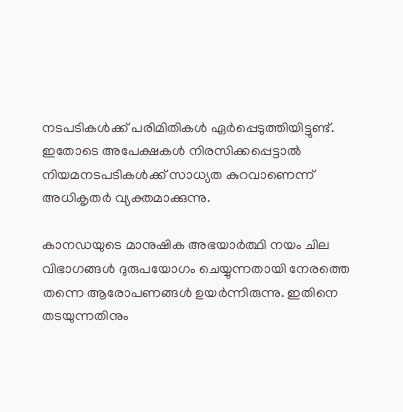നടപടികൾക്ക് പരിമിതികൾ ഏർപ്പെടുത്തിയിട്ടുണ്ട്. ഇതോടെ അപേക്ഷകൾ നിരസിക്കപ്പെട്ടാൽ നിയമനടപടികൾക്ക് സാധ്യത കുറവാണെന്ന് അധികൃതർ വ്യക്തമാക്കുന്നു.

കാനഡയുടെ മാനുഷിക അഭയാർത്ഥി നയം ചില വിഭാഗങ്ങൾ ദുരുപയോഗം ചെയ്യുന്നതായി നേരത്തെ തന്നെ ആരോപണങ്ങൾ ഉയർന്നിരുന്നു. ഇതിനെ തടയുന്നതിനും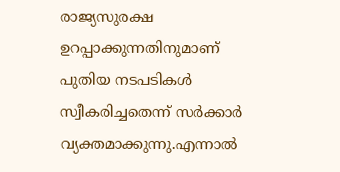രാജ്യസുരക്ഷ ഉറപ്പാക്കുന്നതിനുമാണ് പുതിയ നടപടികൾ സ്വീകരിച്ചതെന്ന് സർക്കാർ വ്യക്തമാക്കുന്നു.എന്നാൽ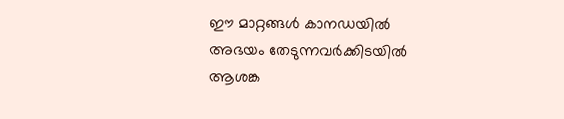ഈ മാറ്റങ്ങൾ കാനഡയിൽ അഭയം തേടുന്നവർക്കിടയിൽ ആശങ്ക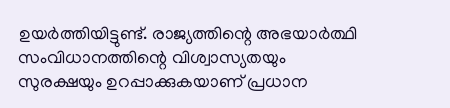ഉയർത്തിയിട്ടുണ്ട്. രാജ്യത്തിന്റെ അഭയാർത്ഥി സംവിധാനത്തിന്റെ വിശ്വാസ്യതയും സുരക്ഷയും ഉറപ്പാക്കുകയാണ് പ്രധാന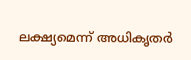ലക്ഷ്യമെന്ന് അധികൃതർ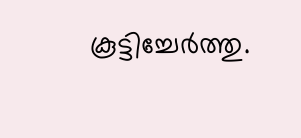കൂട്ടിച്ചേർത്തു.